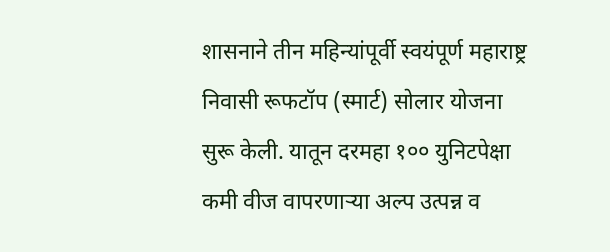शासनाने तीन महिन्यांपूर्वी स्वयंपूर्ण महाराष्ट्र निवासी रूफटॉप (स्मार्ट) सोलार योजना सुरू केली. यातून दरमहा १०० युनिटपेक्षा कमी वीज वापरणाऱ्या अल्प उत्पन्न व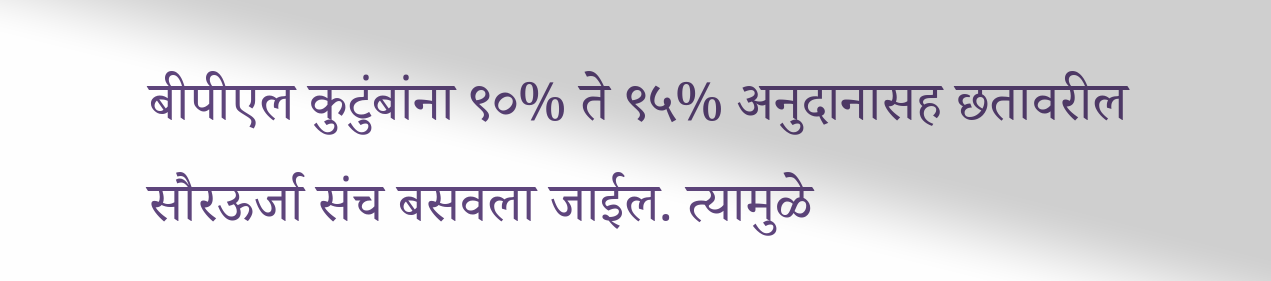बीपीएल कुटुंबांना ९०% ते ९५% अनुदानासह छतावरील सौरऊर्जा संच बसवला जाईल. त्यामुळे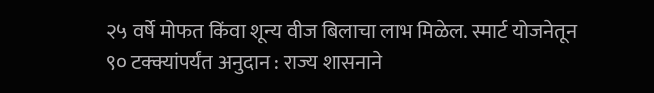२५ वर्षे मोफत किंवा शून्य वीज बिलाचा लाभ मिळेल. स्मार्ट योजनेतून ९० टक्क्यांपर्यंत अनुदान : राज्य शासनाने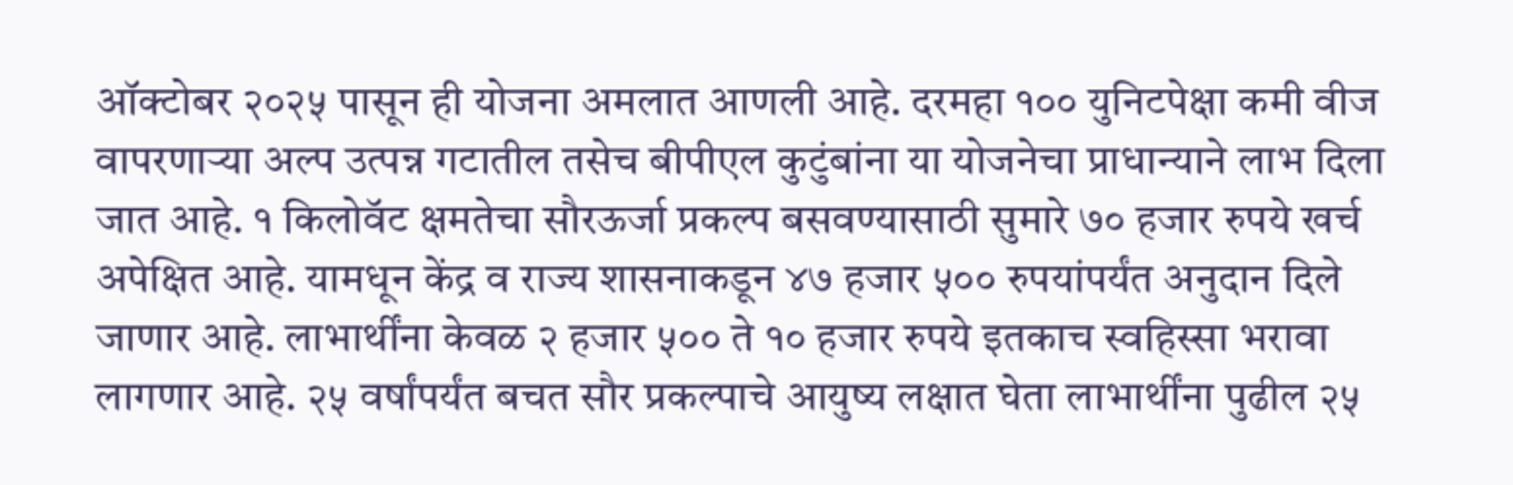ऑक्टोबर २०२५ पासून ही योजना अमलात आणली आहे. दरमहा १०० युनिटपेक्षा कमी वीज वापरणाऱ्या अल्प उत्पन्न गटातील तसेच बीपीएल कुटुंबांना या योजनेचा प्राधान्याने लाभ दिला जात आहे. १ किलोवॅट क्षमतेचा सौरऊर्जा प्रकल्प बसवण्यासाठी सुमारे ७० हजार रुपये खर्च अपेक्षित आहे. यामधून केंद्र व राज्य शासनाकडून ४७ हजार ५०० रुपयांपर्यंत अनुदान दिले जाणार आहे. लाभार्थींना केवळ २ हजार ५०० ते १० हजार रुपये इतकाच स्वहिस्सा भरावा लागणार आहे. २५ वर्षांपर्यंत बचत सौर प्रकल्पाचे आयुष्य लक्षात घेता लाभार्थींना पुढील २५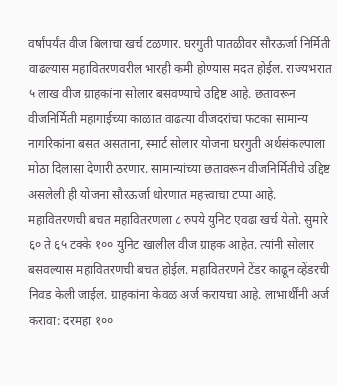वर्षांपर्यंत वीज बिलाचा खर्च टळणार. घरगुती पातळीवर सौरऊर्जा निर्मिती वाढल्यास महावितरणवरील भारही कमी होण्यास मदत होईल. राज्यभरात ५ लाख वीज ग्राहकांना सोलार बसवण्याचे उद्दिष्ट आहे. छतावरून वीजनिर्मिती महागाईच्या काळात वाढत्या वीजदरांचा फटका सामान्य नागरिकांना बसत असताना, स्मार्ट सोलार योजना घरगुती अर्थसंकल्पाला मोठा दिलासा देणारी ठरणार. सामान्यांच्या छतावरून वीजनिर्मितीचे उद्दिष्ट असलेली ही योजना सौरऊर्जा धोरणात महत्त्वाचा टप्पा आहे. महावितरणची बचत महावितरणला ८ रुपये युनिट एवढा खर्च येतो. सुमारे ६० ते ६५ टक्के १०० युनिट खालील वीज ग्राहक आहेत. त्यांनी सोलार बसवल्यास महावितरणची बचत होईल. महावितरणने टेंडर काढून व्हेंडरची निवड केली जाईल. ग्राहकांना केवळ अर्ज करायचा आहे. लाभार्थींनी अर्ज करावा: दरमहा १००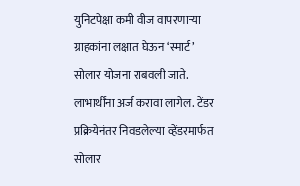युनिटपेक्षा कमी वीज वापरणाऱ्या ग्राहकांना लक्षात घेऊन ‘स्मार्ट’ सोलार योजना राबवली जाते. लाभार्थींना अर्ज करावा लागेल. टेंडर प्रक्रियेनंतर निवडलेल्या व्हेंडरमार्फत सोलार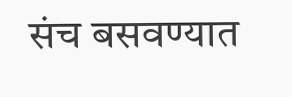संच बसवण्यात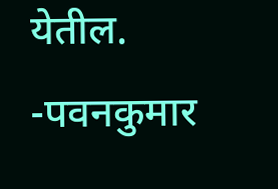येतील. -पवनकुमार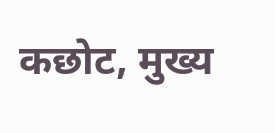कछोट, मुख्य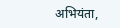अभियंता,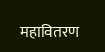महावितरण